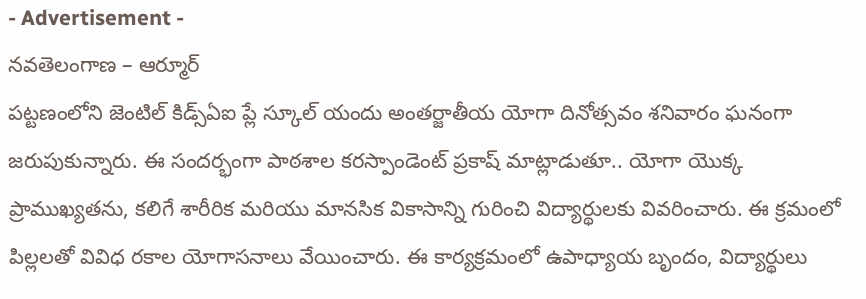- Advertisement -
నవతెలంగాణ – ఆర్మూర్
పట్టణంలోని జెంటిల్ కిడ్స్ఏఐ ప్లే స్కూల్ యందు అంతర్జాతీయ యోగా దినోత్సవం శనివారం ఘనంగా జరుపుకున్నారు. ఈ సందర్భంగా పాఠశాల కరస్పాండెంట్ ప్రకాష్ మాట్లాడుతూ.. యోగా యొక్క ప్రాముఖ్యతను, కలిగే శారీరిక మరియు మానసిక వికాసాన్ని గురించి విద్యార్థులకు వివరించారు. ఈ క్రమంలో పిల్లలతో వివిధ రకాల యోగాసనాలు వేయించారు. ఈ కార్యక్రమంలో ఉపాధ్యాయ బృందం, విద్యార్థులు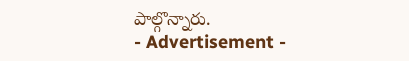పాల్గొన్నారు.
- Advertisement -